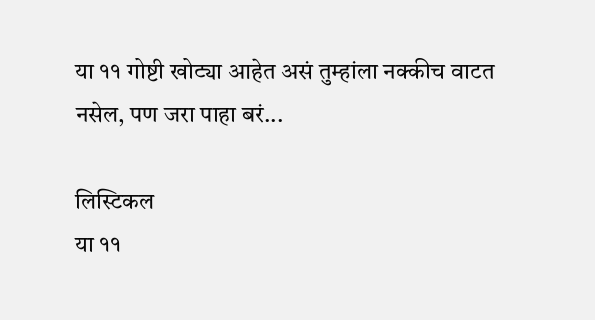या ११ गोष्टी खोट्या आहेत असं तुम्हांला नक्कीच वाटत नसेल, पण जरा पाहा बरं...

लिस्टिकल
या ११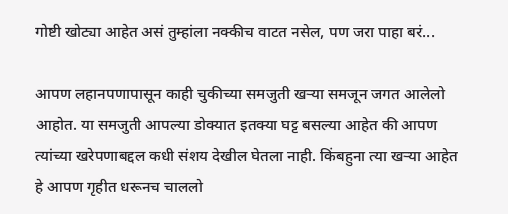गोष्टी खोट्या आहेत असं तुम्हांला नक्कीच वाटत नसेल, पण जरा पाहा बरं...

आपण लहानपणापासून काही चुकीच्या समजुती खऱ्या समजून जगत आलेलो आहोत. या समजुती आपल्या डोक्यात इतक्या घट्ट बसल्या आहेत की आपण त्यांच्या खरेपणाबद्दल कधी संशय देखील घेतला नाही. किंबहुना त्या खऱ्या आहेत हे आपण गृहीत धरूनच चाललो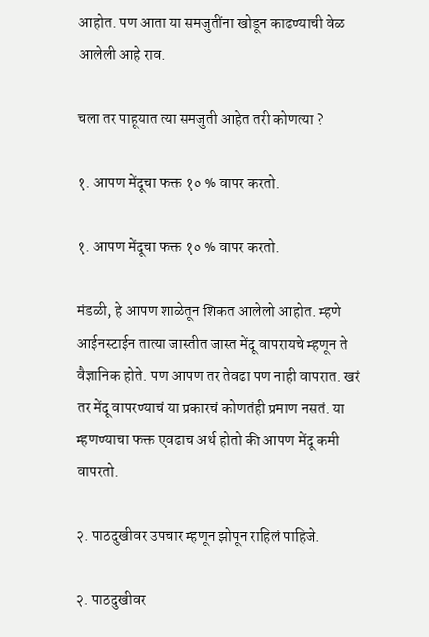आहोत. पण आता या समजुतींना खोडून काढण्याची वेळ आलेली आहे राव.

चला तर पाहूयात त्या समजुती आहेत तरी कोणत्या ?

१. आपण मेंदूचा फक्त १० % वापर करतो.

१. आपण मेंदूचा फक्त १० % वापर करतो.

मंडळी, हे आपण शाळेतून शिकत आलेलो आहोत. म्हणे आईनस्टाईन तात्या जास्तीत जास्त मेंदू वापरायचे म्हणून ते वैज्ञानिक होते. पण आपण तर तेवढा पण नाही वापरात. खरं तर मेंदू वापरण्याचं या प्रकारचं कोणतंही प्रमाण नसतं. या म्हणण्याचा फक्त एवढाच अर्थ होतो की आपण मेंदू कमी वापरतो.

२. पाठदुखीवर उपचार म्हणून झोपून राहिलं पाहिजे.

२. पाठदुखीवर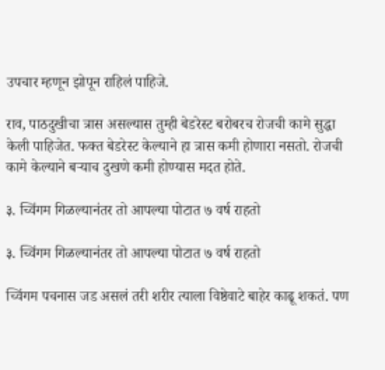उपचार म्हणून झोपून राहिलं पाहिजे.

राव, पाठदुखीचा त्रास असल्यास तुम्ही बेडरेस्ट बरोबरच रोजची कामे सुद्धा केली पाहिजेत. फक्त बेडरेस्ट केल्याने हा त्रास कमी होणारा नसतो. रोजची कामे केल्याने बऱ्याच दुखणे कमी होण्यास मदत होते.

३. च्विंगम गिळल्यानंतर तो आपल्या पोटात ७ वर्ष राहतो

३. च्विंगम गिळल्यानंतर तो आपल्या पोटात ७ वर्ष राहतो

च्विंगम पचनास जड असलं तरी शरीर त्याला विष्ठेवाटे बाहेर काढू शकतं. पण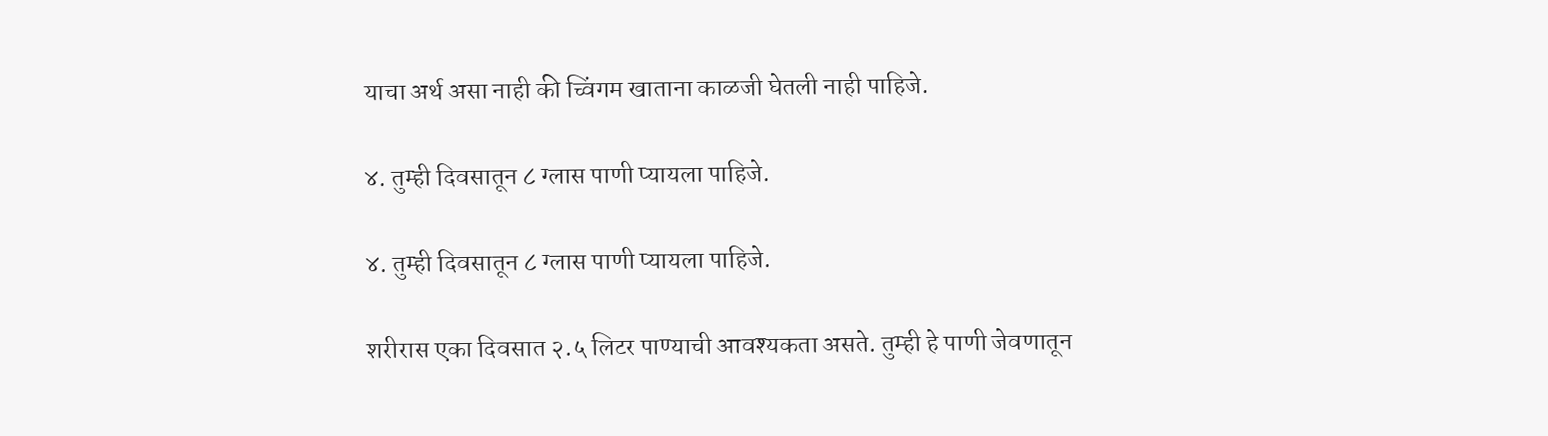याचा अर्थ असा नाही की च्विंगम खाताना काळजी घेतली नाही पाहिजे.

४. तुम्ही दिवसातून ८ ग्लास पाणी प्यायला पाहिजे.

४. तुम्ही दिवसातून ८ ग्लास पाणी प्यायला पाहिजे.

शरीरास एका दिवसात २.५ लिटर पाण्याची आवश्यकता असते. तुम्ही हे पाणी जेवणातून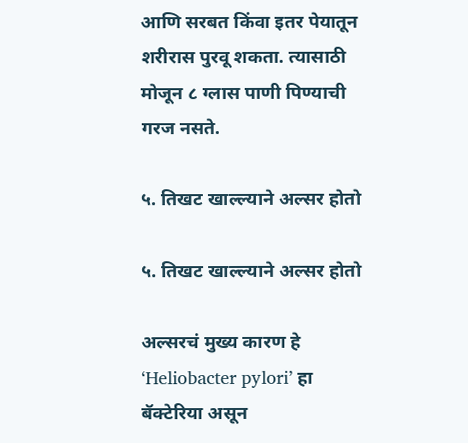आणि सरबत किंवा इतर पेयातून शरीरास पुरवू शकता. त्यासाठी मोजून ८ ग्लास पाणी पिण्याची गरज नसते.

५. तिखट खाल्ल्याने अल्सर होतो

५. तिखट खाल्ल्याने अल्सर होतो

अल्सरचं मुख्य कारण हे ‘Heliobacter pylori’ हा बॅक्टेरिया असून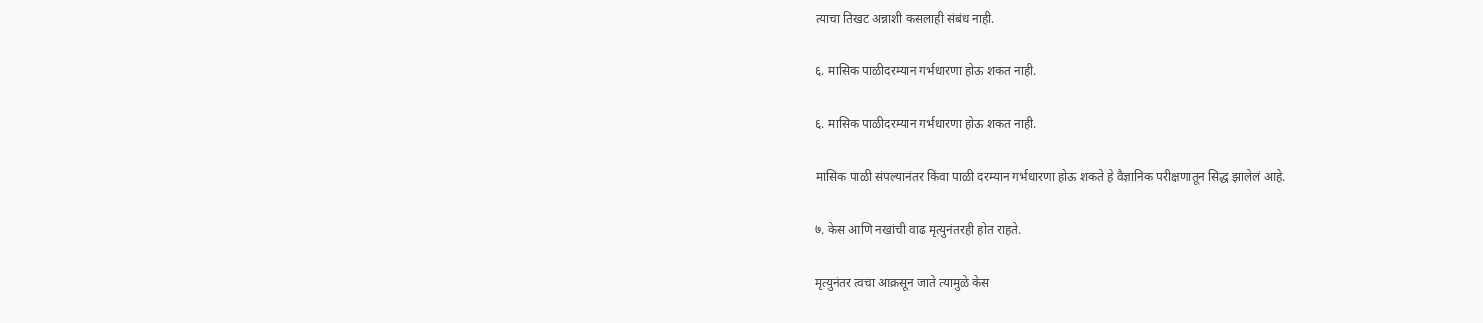त्याचा तिखट अन्नाशी कसलाही संबंध नाही.

६. मासिक पाळीदरम्यान गर्भधारणा होऊ शकत नाही.

६. मासिक पाळीदरम्यान गर्भधारणा होऊ शकत नाही.

मासिक पाळी संपल्यानंतर किंवा पाळी दरम्यान गर्भधारणा होऊ शकते हे वैज्ञानिक परीक्षणातून सिद्ध झालेलं आहे.

७. केस आणि नखांची वाढ मृत्युनंतरही होत राहते.

मृत्युनंतर त्वचा आक्रसून जाते त्यामुळे केस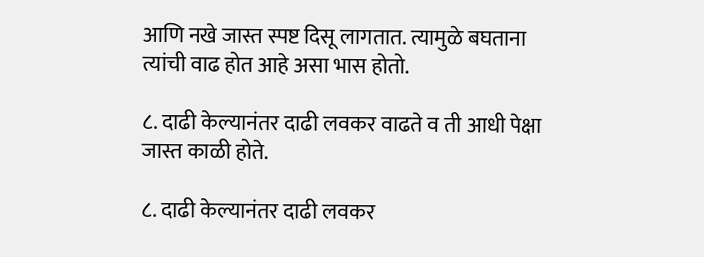आणि नखे जास्त स्पष्ट दिसू लागतात. त्यामुळे बघताना त्यांची वाढ होत आहे असा भास होतो.

८. दाढी केल्यानंतर दाढी लवकर वाढते व ती आधी पेक्षा जास्त काळी होते.

८. दाढी केल्यानंतर दाढी लवकर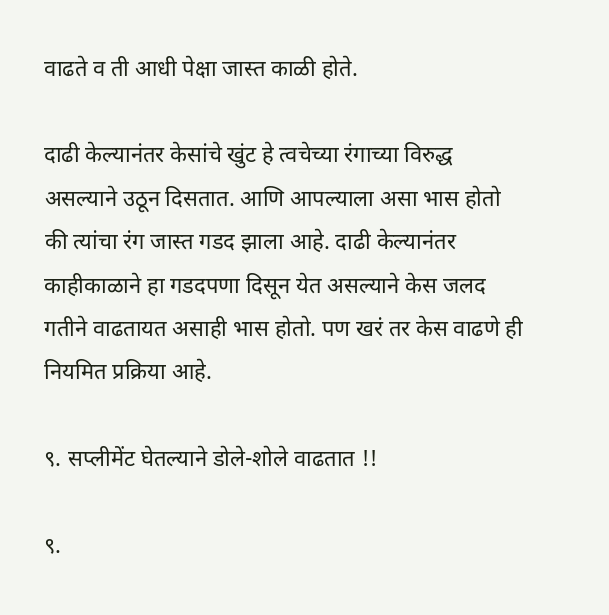वाढते व ती आधी पेक्षा जास्त काळी होते.

दाढी केल्यानंतर केसांचे खुंट हे त्वचेच्या रंगाच्या विरुद्ध असल्याने उठून दिसतात. आणि आपल्याला असा भास होतो की त्यांचा रंग जास्त गडद झाला आहे. दाढी केल्यानंतर काहीकाळाने हा गडदपणा दिसून येत असल्याने केस जलद गतीने वाढतायत असाही भास होतो. पण खरं तर केस वाढणे ही नियमित प्रक्रिया आहे.

९. सप्लीमेंट घेतल्याने डोले-शोले वाढतात !!

९.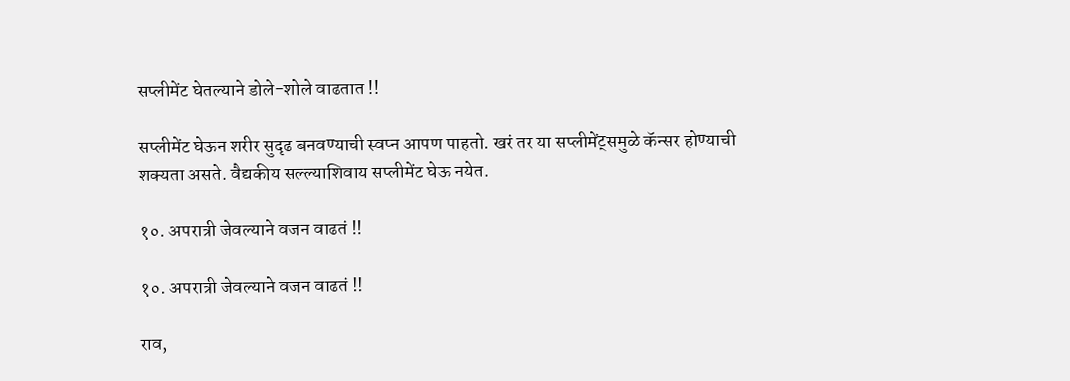सप्लीमेंट घेतल्याने डोले-शोले वाढतात !!

सप्लीमेंट घेऊन शरीर सुदृढ बनवण्याची स्वप्न आपण पाहतो. खरं तर या सप्लीमेंट्समुळे कॅन्सर होण्याची शक्यता असते. वैद्यकीय सल्ल्याशिवाय सप्लीमेंट घेऊ नयेत.

१०. अपरात्री जेवल्याने वजन वाढतं !!

१०. अपरात्री जेवल्याने वजन वाढतं !!

राव,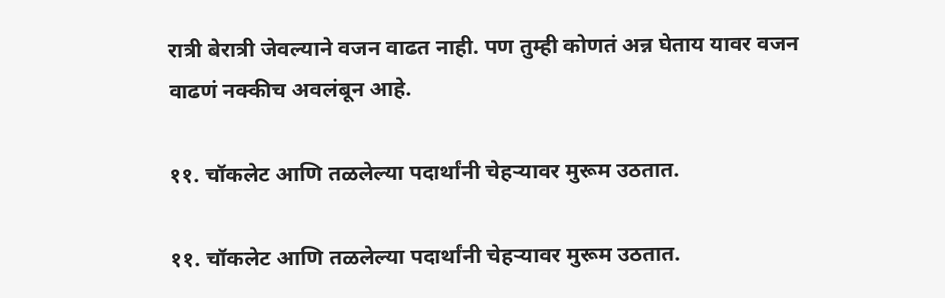रात्री बेरात्री जेवल्याने वजन वाढत नाही. पण तुम्ही कोणतं अन्न घेताय यावर वजन वाढणं नक्कीच अवलंबून आहे.

११. चॉकलेट आणि तळलेल्या पदार्थांनी चेहऱ्यावर मुरूम उठतात.

११. चॉकलेट आणि तळलेल्या पदार्थांनी चेहऱ्यावर मुरूम उठतात.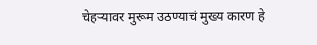चेहऱ्यावर मुरूम उठण्याचं मुख्य कारण हे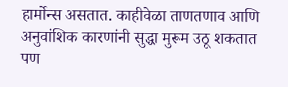हार्मोन्स असतात. काहीवेळा ताणतणाव आणि अनुवांशिक कारणांनी सुद्धा मुरूम उठू शकतात पण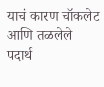याचं कारण चॉकलेट आणि तळलेले पदार्थ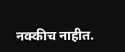नक्कीच नाहीत.